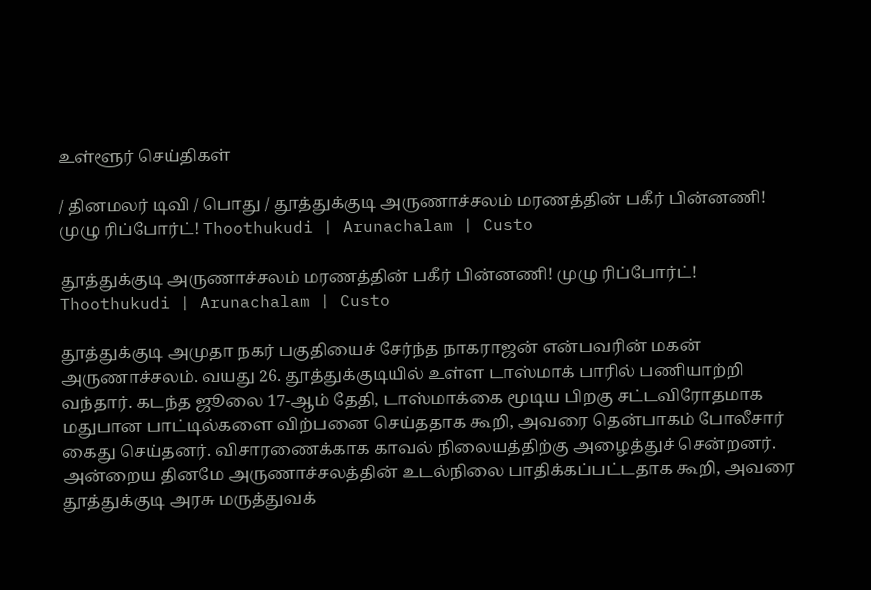உள்ளூர் செய்திகள்

/ தினமலர் டிவி / பொது / தூத்துக்குடி அருணாச்சலம் மரணத்தின் பகீர் பின்னணி! முழு ரிப்போர்ட்! Thoothukudi | Arunachalam | Custo

தூத்துக்குடி அருணாச்சலம் மரணத்தின் பகீர் பின்னணி! முழு ரிப்போர்ட்! Thoothukudi | Arunachalam | Custo

தூத்துக்குடி அமுதா நகர் பகுதியைச் சேர்ந்த நாகராஜன் என்பவரின் மகன் அருணாச்சலம். வயது 26. தூத்துக்குடியில் உள்ள டாஸ்மாக் பாரில் பணியாற்றி வந்தார். கடந்த ஜூலை 17-ஆம் தேதி, டாஸ்மாக்கை மூடிய பிறகு சட்டவிரோதமாக மதுபான பாட்டில்களை விற்பனை செய்ததாக கூறி, அவரை தென்பாகம் போலீசார் கைது செய்தனர். விசாரணைக்காக காவல் நிலையத்திற்கு அழைத்துச் சென்றனர். அன்றைய தினமே அருணாச்சலத்தின் உடல்நிலை பாதிக்கப்பட்டதாக கூறி, அவரை தூத்துக்குடி அரசு மருத்துவக்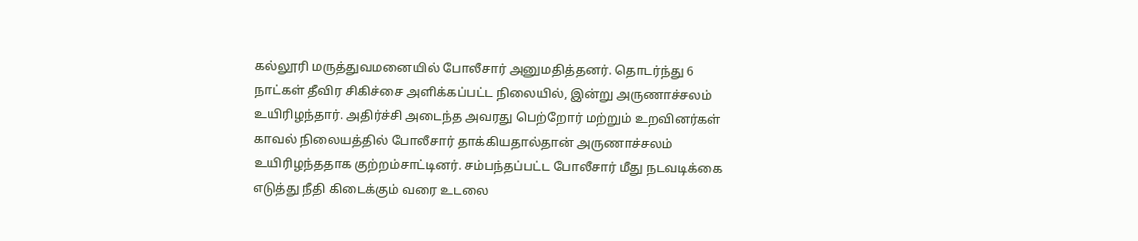கல்லூரி மருத்துவமனையில் போலீசார் அனுமதித்தனர். தொடர்ந்து 6 நாட்கள் தீவிர சிகிச்சை அளிக்கப்பட்ட நிலையில், இன்று அருணாச்சலம் உயிரிழந்தார். அதிர்ச்சி அடைந்த அவரது பெற்றோர் மற்றும் உறவினர்கள் காவல் நிலையத்தில் போலீசார் தாக்கியதால்தான் அருணாச்சலம் உயிரிழந்ததாக குற்றம்சாட்டினர். சம்பந்தப்பட்ட போலீசார் மீது நடவடிக்கை எடுத்து நீதி கிடைக்கும் வரை உடலை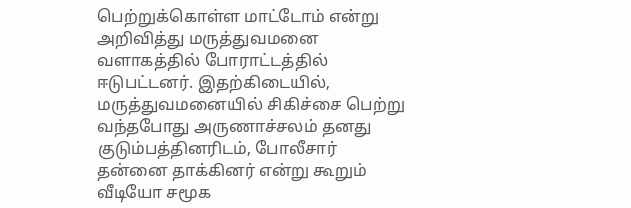பெற்றுக்கொள்ள மாட்டோம் என்று அறிவித்து மருத்துவமனை வளாகத்தில் போராட்டத்தில் ஈடுபட்டனர். இதற்கிடையில், மருத்துவமனையில் சிகிச்சை பெற்று வந்தபோது அருணாச்சலம் தனது குடும்பத்தினரிடம், போலீசார் தன்னை தாக்கினர் என்று கூறும் வீடியோ சமூக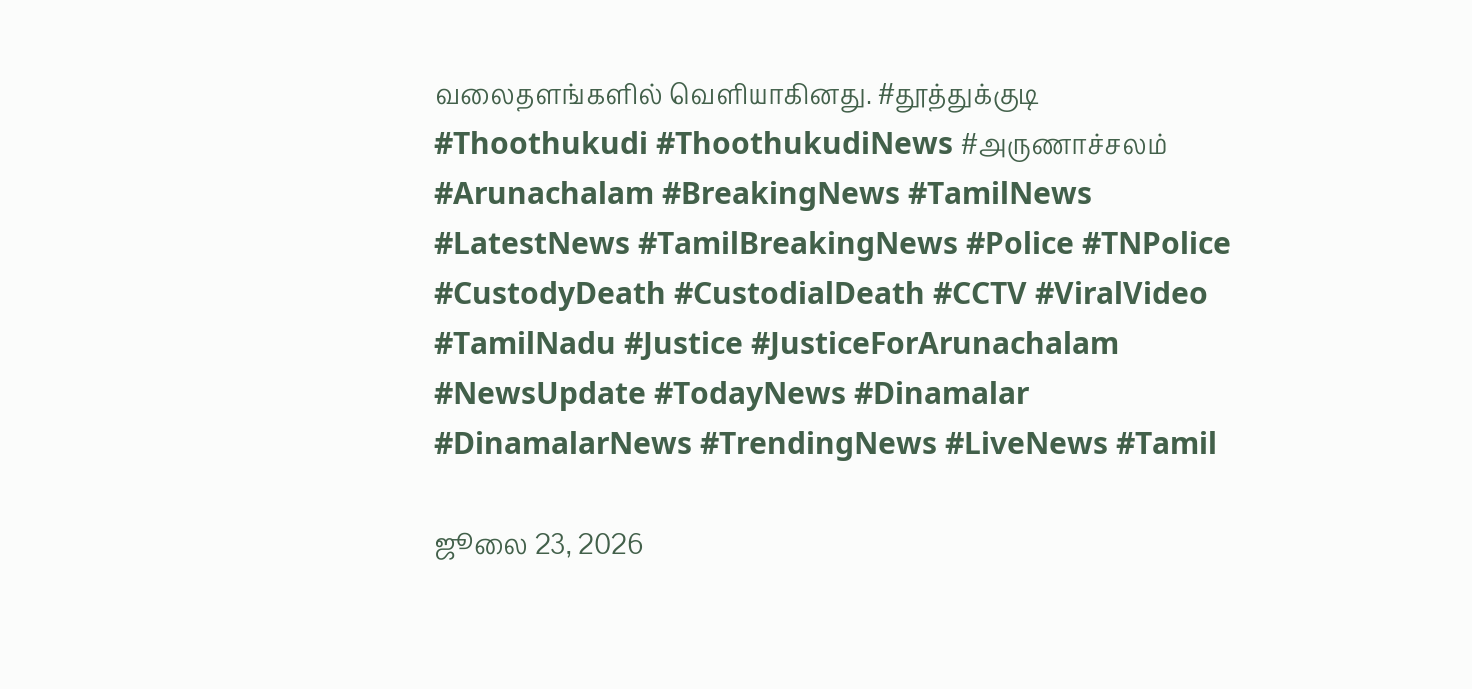வலைதளங்களில் வெளியாகினது. #தூத்துக்குடி #Thoothukudi #ThoothukudiNews #அருணாச்சலம் #Arunachalam #BreakingNews #TamilNews #LatestNews #TamilBreakingNews #Police #TNPolice #CustodyDeath #CustodialDeath #CCTV #ViralVideo #TamilNadu #Justice #JusticeForArunachalam #NewsUpdate #TodayNews #Dinamalar #DinamalarNews #TrendingNews #LiveNews #Tamil

ஜூலை 23, 2026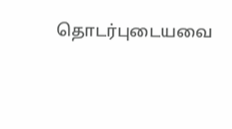தொடர்புடையவை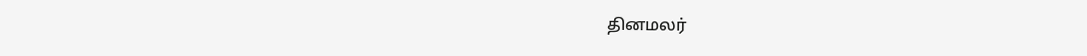தினமலர்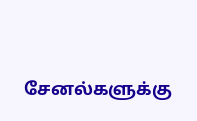சேனல்களுக்கு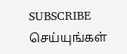SUBSCRIBE செய்யுங்கள்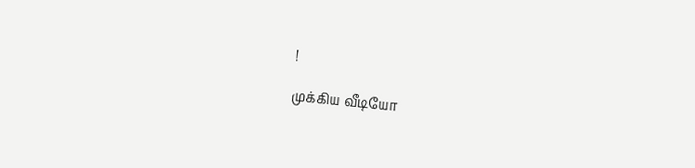!

முக்கிய வீடியோ